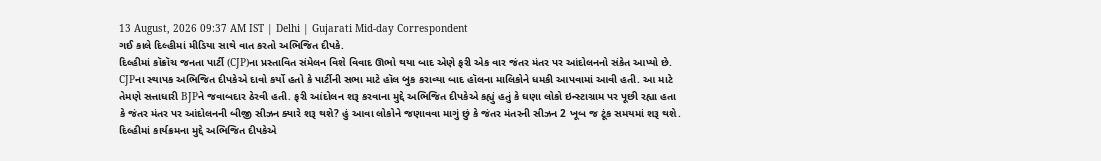13 August, 2026 09:37 AM IST | Delhi | Gujarati Mid-day Correspondent
ગઈ કાલે દિલ્હીમાં મીડિયા સાથે વાત કરતો અભિજિત દીપકે.
દિલ્હીમાં કૉક્રૉચ જનતા પાર્ટી (CJP)ના પ્રસ્તાવિત સંમેલન વિશે વિવાદ ઊભો થયા બાદ એણે ફરી એક વાર જંતર મંતર પર આંદોલનનો સંકેત આપ્યો છે. CJPના સ્થાપક અભિજિત દીપકેએ દાવો કર્યો હતો કે પાર્ટીની સભા માટે હૉલ બુક કરાવ્યા બાદ હૉલના માલિકોને ધમકી આપવામાં આવી હતી. આ માટે તેમણે સત્તાધારી BJPને જવાબદાર ઠેરવી હતી. ફરી આંદોલન શરૂ કરવાના મુદ્દે અભિજિત દીપકેએ કહ્યું હતું કે ઘણા લોકો ઇન્સ્ટાગ્રામ પર પૂછી રહ્યા હતા કે જંતર મંતર પર આંદોલનની બીજી સીઝન ક્યારે શરૂ થશે? હું આવા લોકોને જણાવવા માગું છું કે જંતર મંતરની સીઝન 2 ખૂબ જ ટૂંક સમયમાં શરૂ થશે.
દિલ્હીમાં કાર્યક્રમના મુદ્દે અભિજિત દીપકેએ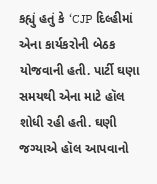કહ્યું હતું કે ‘CJP દિલ્હીમાં એના કાર્યકરોની બેઠક યોજવાની હતી. પાર્ટી ઘણા સમયથી એના માટે હૉલ શોધી રહી હતી. ઘણી જગ્યાએ હૉલ આપવાનો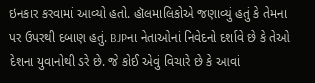ઇનકાર કરવામાં આવ્યો હતો. હૉલમાલિકોએ જણાવ્યું હતું કે તેમના પર ઉપરથી દબાણ હતું. BJPના નેતાઓનાં નિવેદનો દર્શાવે છે કે તેઓ દેશના યુવાનોથી ડરે છે. જે કોઈ એવું વિચારે છે કે આવાં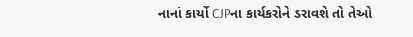નાનાં કાર્યો CJPના કાર્યકરોને ડરાવશે તો તેઓ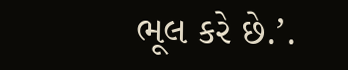ભૂલ કરે છે.’.